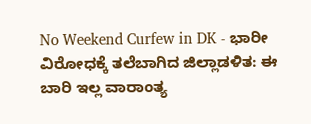No Weekend Curfew in DK - ಭಾರೀ ವಿರೋಧಕ್ಕೆ ತಲೆಬಾಗಿದ ಜಿಲ್ಲಾಡಳಿತ: ಈ ಬಾರಿ ಇಲ್ಲ ವಾರಾಂತ್ಯ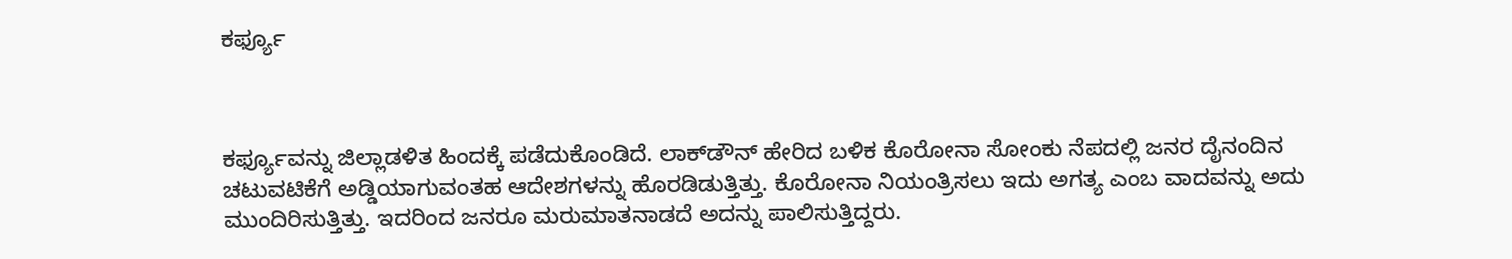ಕರ್ಫ್ಯೂ



ಕರ್ಫ್ಯೂವನ್ನು ಜಿಲ್ಲಾಡಳಿತ ಹಿಂದಕ್ಕೆ ಪಡೆದುಕೊಂಡಿದೆ. ಲಾಕ್‌ಡೌನ್‌ ಹೇರಿದ ಬಳಿಕ ಕೊರೋನಾ ಸೋಂಕು ನೆಪದಲ್ಲಿ ಜನರ ದೈನಂದಿನ ಚಟುವಟಿಕೆಗೆ ಅಡ್ಡಿಯಾಗುವಂತಹ ಆದೇಶಗಳನ್ನು ಹೊರಡಿಡುತ್ತಿತ್ತು. ಕೊರೋನಾ ನಿಯಂತ್ರಿಸಲು ಇದು ಅಗತ್ಯ ಎಂಬ ವಾದವನ್ನು ಅದು ಮುಂದಿರಿಸುತ್ತಿತ್ತು. ಇದರಿಂದ ಜನರೂ ಮರುಮಾತನಾಡದೆ ಅದನ್ನು ಪಾಲಿಸುತ್ತಿದ್ದರು.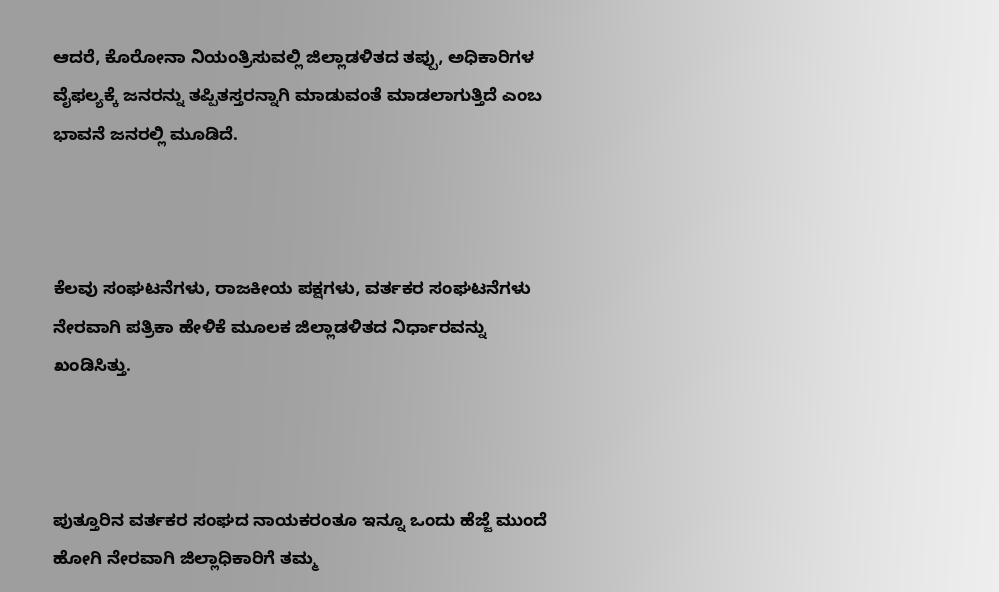ಆದರೆ, ಕೊರೋನಾ ನಿಯಂತ್ರಿಸುವಲ್ಲಿ ಜಿಲ್ಲಾಡಳಿತದ ತಪ್ಪು, ಅಧಿಕಾರಿಗಳ ವೈಫಲ್ಯಕ್ಕೆ ಜನರನ್ನು ತಪ್ಪಿತಸ್ತರನ್ನಾಗಿ ಮಾಡುವಂತೆ ಮಾಡಲಾಗುತ್ತಿದೆ ಎಂಬ ಭಾವನೆ ಜನರಲ್ಲಿ ಮೂಡಿದೆ.



ಕೆಲವು ಸಂಘಟನೆಗಳು, ರಾಜಕೀಯ ಪಕ್ಷಗಳು, ವರ್ತಕರ ಸಂಘಟನೆಗಳು ನೇರವಾಗಿ ಪತ್ರಿಕಾ ಹೇಳಿಕೆ ಮೂಲಕ ಜಿಲ್ಲಾಡಳಿತದ ನಿರ್ಧಾರವನ್ನು ಖಂಡಿಸಿತ್ತು.



ಪುತ್ತೂರಿನ ವರ್ತಕರ ಸಂಘದ ನಾಯಕರಂತೂ ಇನ್ನೂ ಒಂದು ಹೆಜ್ಜೆ ಮುಂದೆ ಹೋಗಿ ನೇರವಾಗಿ ಜಿಲ್ಲಾಧಿಕಾರಿಗೆ ತಮ್ಮ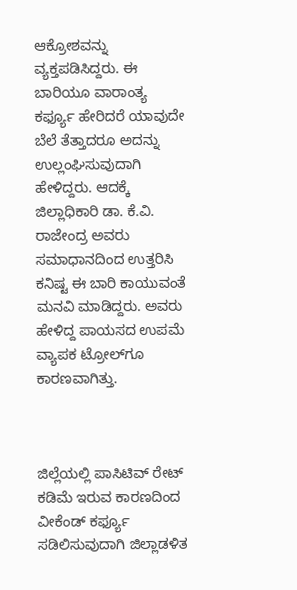ಆಕ್ರೋಶವನ್ನು ವ್ಯಕ್ತಪಡಿಸಿದ್ದರು. ಈ ಬಾರಿಯೂ ವಾರಾಂತ್ಯ ಕರ್ಫ್ಯೂ ಹೇರಿದರೆ ಯಾವುದೇ ಬೆಲೆ ತೆತ್ತಾದರೂ ಅದನ್ನು ಉಲ್ಲಂಘಿಸುವುದಾಗಿ ಹೇಳಿದ್ದರು. ಆದಕ್ಕೆ ಜಿಲ್ಲಾಧಿಕಾರಿ ಡಾ. ಕೆ.ವಿ. ರಾಜೇಂದ್ರ ಅವರು ಸಮಾಧಾನದಿಂದ ಉತ್ತರಿಸಿ ಕನಿಷ್ಟ ಈ ಬಾರಿ ಕಾಯುವಂತೆ ಮನವಿ ಮಾಡಿದ್ದರು. ಅವರು ಹೇಳಿದ್ದ ಪಾಯಸದ ಉಪಮೆ ವ್ಯಾಪಕ ಟ್ರೋಲ್‌ಗೂ ಕಾರಣವಾಗಿತ್ತು.



ಜಿಲ್ಲೆಯಲ್ಲಿ ಪಾಸಿಟಿವ್ ರೇಟ್ ಕಡಿಮೆ ಇರುವ ಕಾರಣದಿಂದ ವೀಕೆಂಡ್ ಕರ್ಫ್ಯೂ ಸಡಿಲಿಸುವುದಾಗಿ ಜಿಲ್ಲಾಡಳಿತ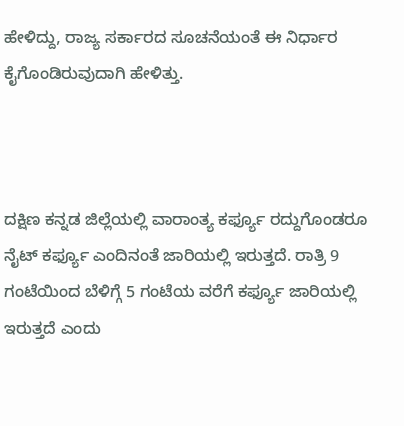ಹೇಳಿದ್ದು, ರಾಜ್ಯ ಸರ್ಕಾರದ ಸೂಚನೆಯಂತೆ ಈ ನಿರ್ಧಾರ ಕೈಗೊಂಡಿರುವುದಾಗಿ ಹೇಳಿತ್ತು.



ದಕ್ಷಿಣ ಕನ್ನಡ ಜಿಲ್ಲೆಯಲ್ಲಿ ವಾರಾಂತ್ಯ ಕರ್ಫ್ಯೂ ರದ್ದುಗೊಂಡರೂ ನೈಟ್ ಕರ್ಫ್ಯೂ ಎಂದಿನಂತೆ ಜಾರಿಯಲ್ಲಿ ಇರುತ್ತದೆ. ರಾತ್ರಿ 9 ಗಂಟೆಯಿಂದ ಬೆಳಿಗ್ಗೆ 5 ಗಂಟೆಯ ವರೆಗೆ ಕರ್ಫ್ಯೂ ಜಾರಿಯಲ್ಲಿ ಇರುತ್ತದೆ ಎಂದು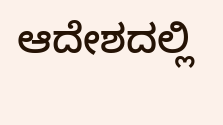ಆದೇಶದಲ್ಲಿ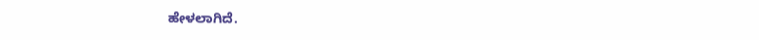ಹೇಳಲಾಗಿದೆ.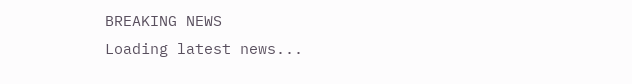BREAKING NEWS
Loading latest news...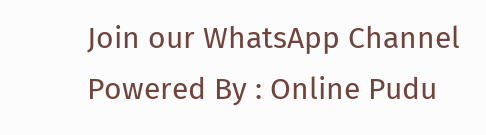Join our WhatsApp Channel Powered By : Online Pudu